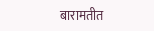बारामतीत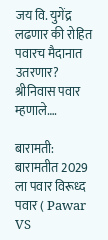जय वि. युगेंद्र लढणार की रोहित पवारच मैदानात उतरणार? श्रीनिवास पवार म्हणाले….

बारामती: बारामतीत 2029 ला पवार विरूध्द पवार ( Pawar VS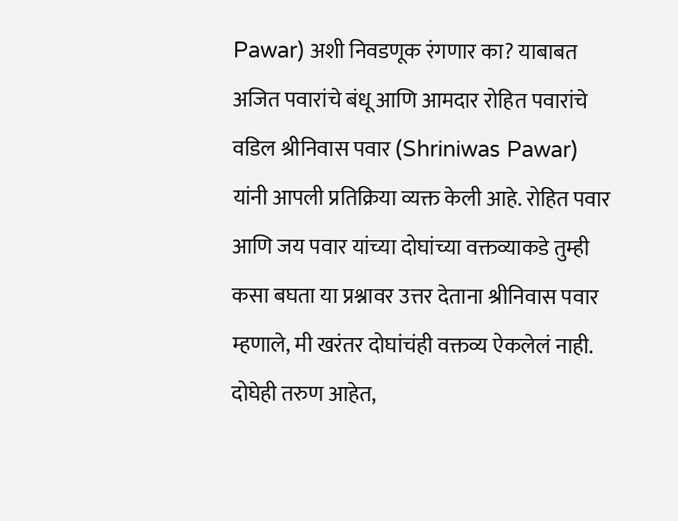Pawar) अशी निवडणूक रंगणार का? याबाबत अजित पवारांचे बंधू आणि आमदार रोहित पवारांचे वडिल श्रीनिवास पवार (Shriniwas Pawar) यांनी आपली प्रतिक्रिया व्यक्त केली आहे. रोहित पवार आणि जय पवार यांच्या दोघांच्या वक्तव्याकडे तुम्ही कसा बघता या प्रश्नावर उत्तर देताना श्रीनिवास पवार म्हणाले, मी खरंतर दोघांचंही वक्तव्य ऐकलेलं नाही. दोघेही तरुण आहेत,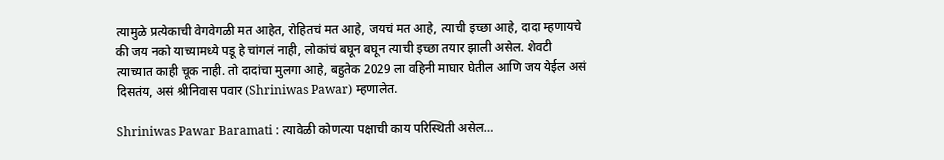त्यामुळे प्रत्येकाची वेगवेगळी मत आहेत, रोहितचं मत आहे, जयचं मत आहे, त्याची इच्छा आहे, दादा म्हणायचे की जय नको याच्यामध्ये पडू हे चांगलं नाही, लोकांचं बघून बघून त्याची इच्छा तयार झाली असेल. शेवटी त्याच्यात काही चूक नाही. तो दादांचा मुलगा आहे, बहुतेक 2029 ला वहिनी माघार घेतील आणि जय येईल असं दिसतंय, असं श्रीनिवास पवार (Shriniwas Pawar) म्हणालेत.

Shriniwas Pawar Baramati : त्यावेळी कोणत्या पक्षाची काय परिस्थिती असेल…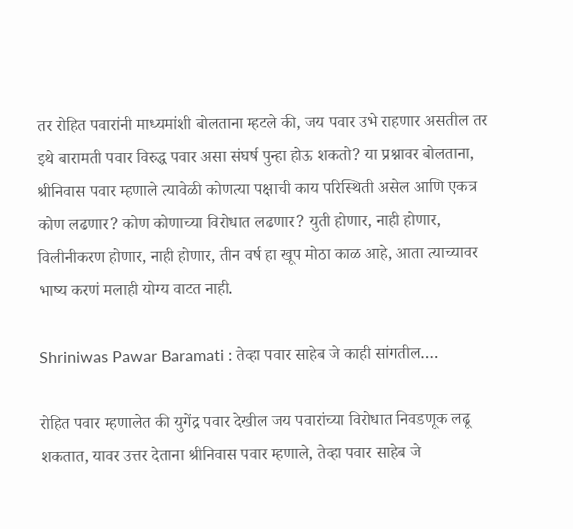तर रोहित पवारांनी माध्यमांशी बोलताना म्हटले की, जय पवार उभे राहणार असतील तर इथे बारामती पवार विरुद्ध पवार असा संघर्ष पुन्हा होऊ शकतो? या प्रश्नावर बोलताना, श्रीनिवास पवार म्हणाले त्यावेळी कोणत्या पक्षाची काय परिस्थिती असेल आणि एकत्र कोण लढणार? कोण कोणाच्या विरोधात लढणार? युती होणार, नाही होणार, विलीनीकरण होणार, नाही होणार, तीन वर्ष हा खूप मोठा काळ आहे, आता त्याच्यावर भाष्य करणं मलाही योग्य वाटत नाही.

Shriniwas Pawar Baramati : तेव्हा पवार साहेब जे काही सांगतील….

रोहित पवार म्हणालेत की युगेंद्र पवार देखील जय पवारांच्या विरोधात निवडणूक लढू शकतात, यावर उत्तर देताना श्रीनिवास पवार म्हणाले, तेव्हा पवार साहेब जे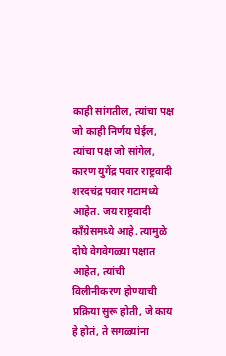काही सांगतील, त्यांचा पक्ष जो काही निर्णय घेईल, त्यांचा पक्ष जो सांगेल, कारण युगेंद्र पवार राष्ट्रवादी शरदचंद्र पवार गटामध्ये आहेत. जय राष्ट्रवादी काँग्रेसमध्ये आहे. त्यामुळे दोघे वेगवेगळ्या पक्षात आहेत, त्यांची विलीनीकरण होण्याची प्रक्रिया सुरू होती, जे काय हे होतं, ते सगळ्यांना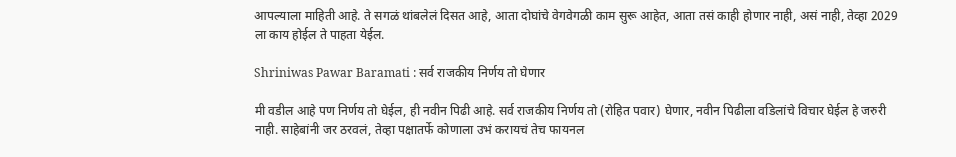आपल्याला माहिती आहे. ते सगळं थांबलेलं दिसत आहे, आता दोघांचे वेगवेगळी काम सुरू आहेत, आता तसं काही होणार नाही, असं नाही, तेव्हा 2029 ला काय होईल ते पाहता येईल.

Shriniwas Pawar Baramati : सर्व राजकीय निर्णय तो घेणार

मी वडील आहे पण निर्णय तो घेईल, ही नवीन पिढी आहे. सर्व राजकीय निर्णय तो (रोहित पवार) घेणार, नवीन पिढीला वडिलांचे विचार घेईल हे जरुरी नाही. साहेबांनी जर ठरवलं, तेव्हा पक्षातर्फे कोणाला उभं करायचं तेच फायनल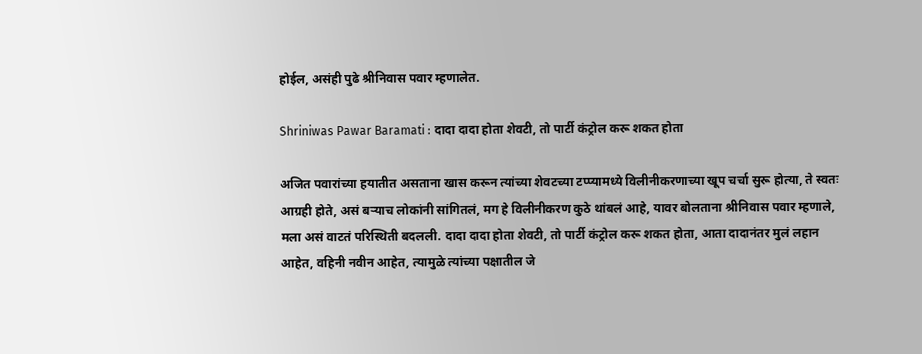होईल, असंही पुढे श्रीनिवास पवार म्हणालेत.

Shriniwas Pawar Baramati : दादा दादा होता शेवटी, तो पार्टी कंट्रोल करू शकत होता

अजित पवारांच्या हयातीत असताना खास करून त्यांच्या शेवटच्या टप्प्यामध्ये विलीनीकरणाच्या खूप चर्चा सुरू होत्या, ते स्वतः आग्रही होते, असं बऱ्याच लोकांनी सांगितलं, मग हे विलीनीकरण कुठे थांबलं आहे, यावर बोलताना श्रीनिवास पवार म्हणाले, मला असं वाटतं परिस्थिती बदलली. दादा दादा होता शेवटी, तो पार्टी कंट्रोल करू शकत होता, आता दादानंतर मुलं लहान आहेत, वहिनी नवीन आहेत, त्यामुळे त्यांच्या पक्षातील जे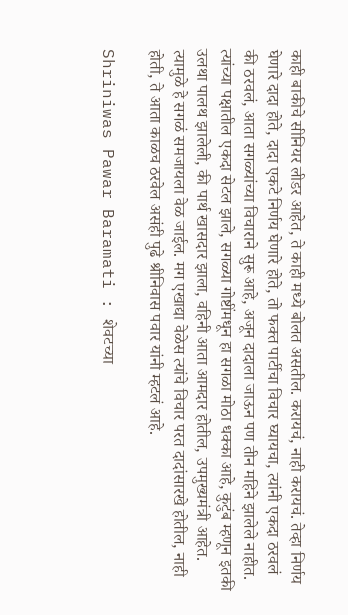काही बाकीचे सीनियर लीडर आहेत, ते काही मध्ये बोलत असतील. करायचं, नाही करायचं. तेव्हा निर्णय घेणारे दादा होते, दादा एकटे निर्णय घेणारे होते, तो फक्त पार्टीचा विचार घ्यायचा, त्यांनी एकदा ठरवलं की ठरवलं, आता सगळ्यांच्या विचाराने सुरू आहे, अजून दादाला जाऊन पण तीन महिने झालेले नाहीत. त्यांच्या पक्षातील एकदा सेटल झाले, सगळ्या गोष्टींमधून हा सगळा मोठा धक्का आहे, कुटुंब म्हणून इतकी उलथा पालथ झालेली, की पार्थ खासदार झाला, वहिनी आता आमदार होतील, उपमुख्यमंत्री आहेत. त्यामुळे हे सगळं समजायला वेळ जाईल. मग एखाद्या वेळेस त्यांचे विचार परत दादांसारखे होतील, नाही होती, ते आता काळच ठरवेल असंही पुढे श्रीनिवास पवार यांनी म्हटलं आहे.

Shriniwas Pawar Baramati : शेवटच्या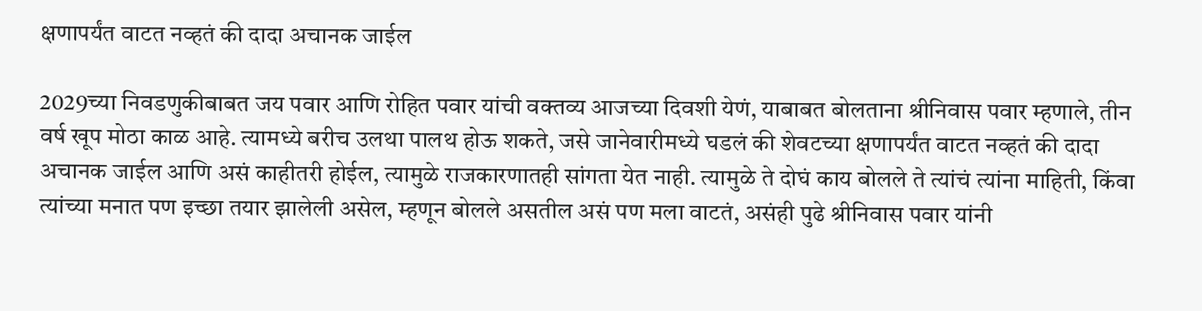क्षणापर्यंत वाटत नव्हतं की दादा अचानक जाईल

2029च्या निवडणुकीबाबत जय पवार आणि रोहित पवार यांची वक्तव्य आजच्या दिवशी येणं, याबाबत बोलताना श्रीनिवास पवार म्हणाले, तीन वर्ष खूप मोठा काळ आहे. त्यामध्ये बरीच उलथा पालथ होऊ शकते, जसे जानेवारीमध्ये घडलं की शेवटच्या क्षणापर्यंत वाटत नव्हतं की दादा अचानक जाईल आणि असं काहीतरी होईल, त्यामुळे राजकारणातही सांगता येत नाही. त्यामुळे ते दोघं काय बोलले ते त्यांचं त्यांना माहिती, किंवा त्यांच्या मनात पण इच्छा तयार झालेली असेल, म्हणून बोलले असतील असं पण मला वाटतं, असंही पुढे श्रीनिवास पवार यांनी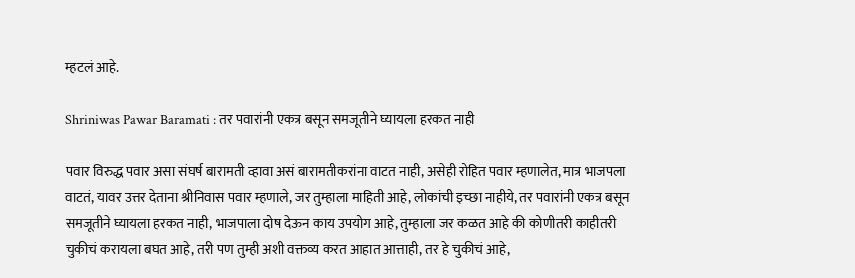म्हटलं आहे.

Shriniwas Pawar Baramati : तर पवारांनी एकत्र बसून समजूतीने घ्यायला हरकत नाही

पवार विरुद्ध पवार असा संघर्ष बारामती व्हावा असं बारामतीकरांना वाटत नाही, असेही रोहित पवार म्हणालेत, मात्र भाजपला वाटतं, यावर उत्तर देताना श्रीनिवास पवार म्हणाले, जर तुम्हाला माहिती आहे, लोकांची इच्छा नाहीये, तर पवारांनी एकत्र बसून समजूतीने घ्यायला हरकत नाही, भाजपाला दोष देऊन काय उपयोग आहे, तुम्हाला जर कळत आहे की कोणीतरी काहीतरी चुकीचं करायला बघत आहे, तरी पण तुम्ही अशी वक्तव्य करत आहात आत्ताही, तर हे चुकीचं आहे,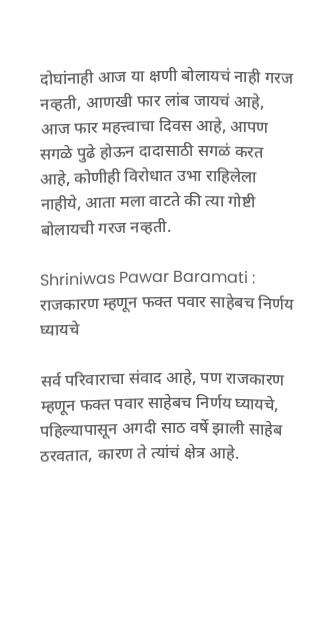दोघांनाही आज या क्षणी बोलायचं नाही गरज नव्हती, आणखी फार लांब जायचं आहे, आज फार महत्त्वाचा दिवस आहे, आपण सगळे पुढे होऊन दादासाठी सगळं करत आहे, कोणीही विरोधात उभा राहिलेला नाहीये, आता मला वाटते की त्या गोष्टी बोलायची गरज नव्हती.

Shriniwas Pawar Baramati : राजकारण म्हणून फक्त पवार साहेबच निर्णय घ्यायचे

सर्व परिवाराचा संवाद आहे, पण राजकारण म्हणून फक्त पवार साहेबच निर्णय घ्यायचे, पहिल्यापासून अगदी साठ वर्षे झाली साहेब ठरवतात, कारण ते त्यांचं क्षेत्र आहे.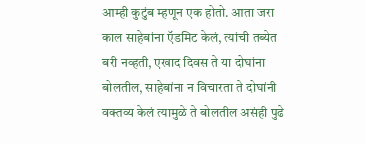आम्ही कुटुंब म्हणून एक होतो. आता जरा काल साहेबांना ऍडमिट केलं, त्यांची तब्येत बरी नव्हती, एखाद दिवस ते या दोघांना बोलतील, साहेबांना न विचारता ते दोघांनी वक्तव्य केलं त्यामुळे ते बोलतील असंही पुढे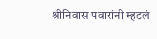श्रीनिवास पवारांनी म्हटलं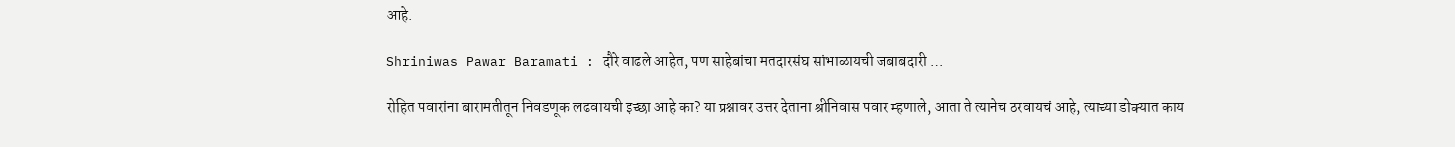आहे.

Shriniwas Pawar Baramati : दौरे वाढले आहेत, पण साहेबांचा मतदारसंघ सांभाळायची जबाबदारी …

रोहित पवारांना बारामतीतून निवडणूक लढवायची इच्छा आहे का? या प्रश्नावर उत्तर देताना श्रीनिवास पवार म्हणाले, आता ते त्यानेच ठरवायचं आहे, त्याच्या डोक्यात काय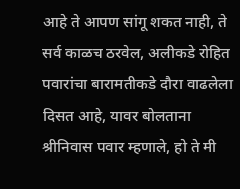आहे ते आपण सांगू शकत नाही, ते सर्व काळच ठरवेल, अलीकडे रोहित पवारांचा बारामतीकडे दौरा वाढलेला दिसत आहे, यावर बोलताना श्रीनिवास पवार म्हणाले, हो ते मी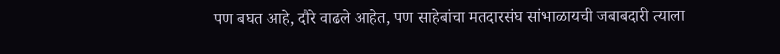पण बघत आहे, दौरे वाढले आहेत, पण साहेबांचा मतदारसंघ सांभाळायची जबाबदारी त्याला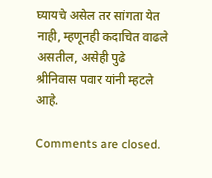घ्यायचे असेल तर सांगता येत नाही, म्हणूनही कदाचित वाढले असतील, असेही पुढे श्रीनिवास पवार यांनी म्हटले आहे.

Comments are closed.